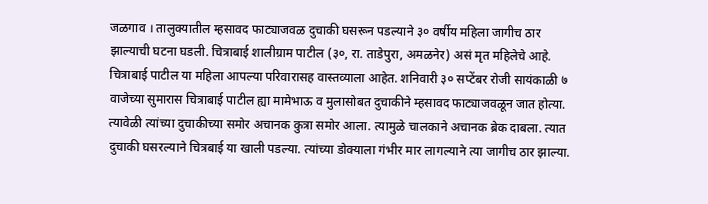जळगाव । तालुक्यातील म्हसावद फाट्याजवळ दुचाकी घसरून पडल्याने ३० वर्षीय महिला जागीच ठार झाल्याची घटना घडली. चित्राबाई शालीग्राम पाटील (३०, रा. ताडेपुरा, अमळनेर) असं मृत महिलेचे आहे.
चित्राबाई पाटील या महिला आपल्या परिवारासह वास्तव्याला आहेत. शनिवारी ३० सप्टेंबर रोजी सायंकाळी ७ वाजेच्या सुमारास चित्राबाई पाटील ह्या मामेभाऊ व मुलासोबत दुचाकीने म्हसावद फाट्याजवळून जात होत्या. त्यावेळी त्यांच्या दुचाकीच्या समोर अचानक कुत्रा समोर आला. त्यामुळे चालकाने अचानक ब्रेक दाबला. त्यात दुचाकी घसरल्याने चित्रबाई या खाली पडल्या. त्यांच्या डोक्याला गंभीर मार लागल्याने त्या जागीच ठार झाल्या.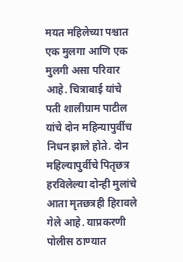मयत महिलेच्या पश्चात एक मुलगा आणि एक मुलगी असा परिवार आहे. चित्राबाई यांचे पती शालीग्राम पाटील यांचे दोन महिन्यापुर्वीच निधन झाले होते. दोन महिल्यापुर्वीचे पितृछत्र हरविलेल्या दोन्ही मुलांचे आता मृतछत्रही हिरावले गेले आहे. याप्रकरणी पोलीस ठाण्यात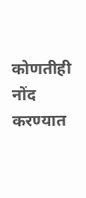कोणतीही नोंद करण्यात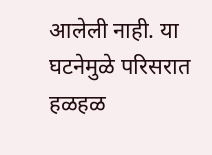आलेली नाही. या घटनेमुळे परिसरात हळहळ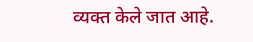व्यक्त केले जात आहे.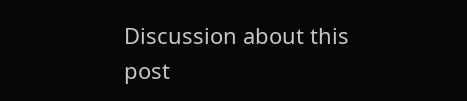Discussion about this post